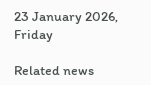23 January 2026, Friday

Related news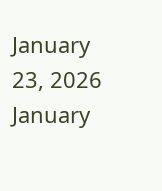January 23, 2026
January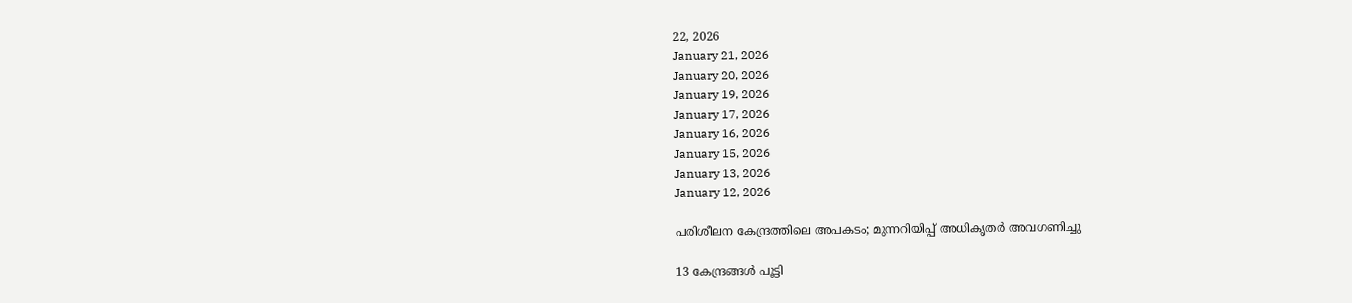22, 2026
January 21, 2026
January 20, 2026
January 19, 2026
January 17, 2026
January 16, 2026
January 15, 2026
January 13, 2026
January 12, 2026

പരിശീലന കേന്ദ്രത്തിലെ അപകടം; മുന്നറിയിപ്പ് അധികൃതര്‍ അവഗണിച്ചു

13 കേന്ദ്രങ്ങള്‍ പൂട്ടി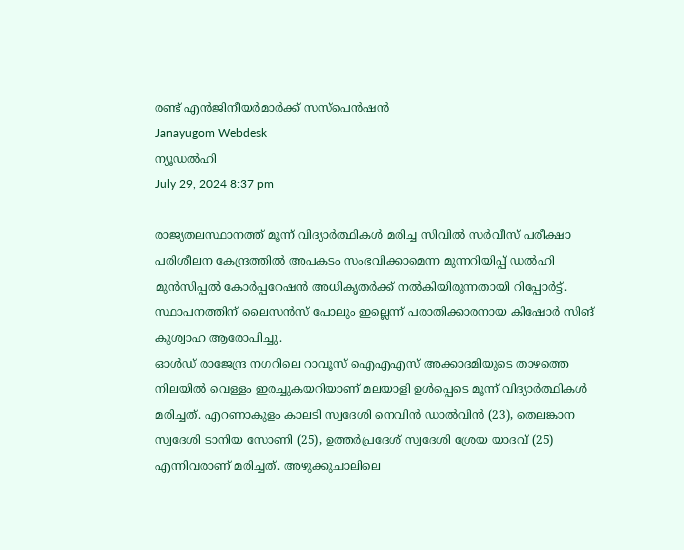രണ്ട് എന്‍ജിനീയര്‍മാര്‍ക്ക് സസ്പെന്‍ഷന്‍
Janayugom Webdesk
ന്യൂഡല്‍ഹി
July 29, 2024 8:37 pm

രാജ്യതലസ്ഥാനത്ത് മൂന്ന് വിദ്യാര്‍ത്ഥികള്‍ മരിച്ച സിവില്‍ സര്‍വീസ് പരീക്ഷാ പരിശീലന കേന്ദ്രത്തില്‍ അപകടം സംഭവിക്കാമെന്ന മുന്നറിയിപ്പ് ഡല്‍ഹി മുന്‍സിപ്പല്‍ കോര്‍പ്പറേഷന്‍ അധികൃതര്‍ക്ക് നല്‍കിയിരുന്നതായി റിപ്പോര്‍ട്ട്. സ്ഥാപനത്തിന് ലൈസന്‍സ് പോലും ഇല്ലെന്ന് പരാതിക്കാരനായ കിഷോര്‍ സിങ് കുശ്വാഹ ആരോപിച്ചു.
ഓള്‍ഡ് രാജേന്ദ്ര നഗറിലെ റാവൂസ് ഐഎഎസ് അക്കാദമിയുടെ താഴത്തെ നിലയില്‍ വെള്ളം ഇരച്ചുകയറിയാണ് മലയാളി ഉള്‍പ്പെടെ മൂന്ന് വിദ്യാര്‍ത്ഥികള്‍ മരിച്ചത്. എറണാകുളം കാലടി സ്വദേശി നെവിന്‍ ഡാല്‍വിന്‍ (23), തെലങ്കാന സ്വദേശി ടാനിയ സോണി (25), ഉത്തര്‍പ്രദേശ് സ്വദേശി ശ്രേയ യാദവ് (25) എന്നിവരാണ് മരിച്ചത്. അഴുക്കുചാലിലെ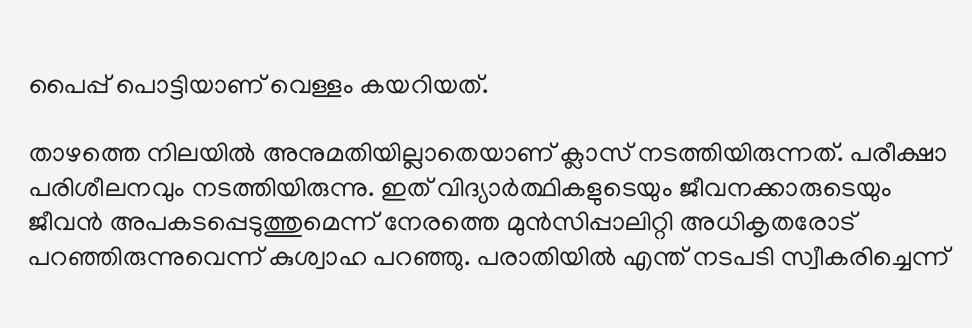പൈപ്പ് പൊട്ടിയാണ് വെള്ളം കയറിയത്.

താഴത്തെ നിലയില്‍ അനുമതിയില്ലാതെയാണ് ക്ലാസ് നടത്തിയിരുന്നത്. പരീക്ഷാ പരിശീലനവും നടത്തിയിരുന്നു. ഇത് വിദ്യാര്‍ത്ഥികളുടെയും ജീവനക്കാരുടെയും ജീവന്‍ അപകടപ്പെടുത്തുമെന്ന് നേരത്തെ മുന്‍സിപ്പാലിറ്റി അധികൃതരോട് പറഞ്ഞിരുന്നുവെന്ന് കുശ്വാഹ പറഞ്ഞു. പരാതിയില്‍ എന്ത് നടപടി സ്വീകരിച്ചെന്ന്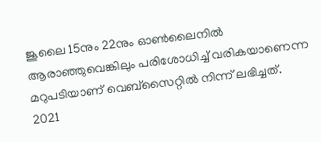ജൂലൈ 15നും 22നും ഓണ്‍ലൈനില്‍ ആരാഞ്ഞുവെങ്കിലും പരിശോധിച്ച് വരികയാണെന്ന മറുപടിയാണ് വെബ്സൈറ്റില്‍ നിന്ന് ലഭിച്ചത്.
2021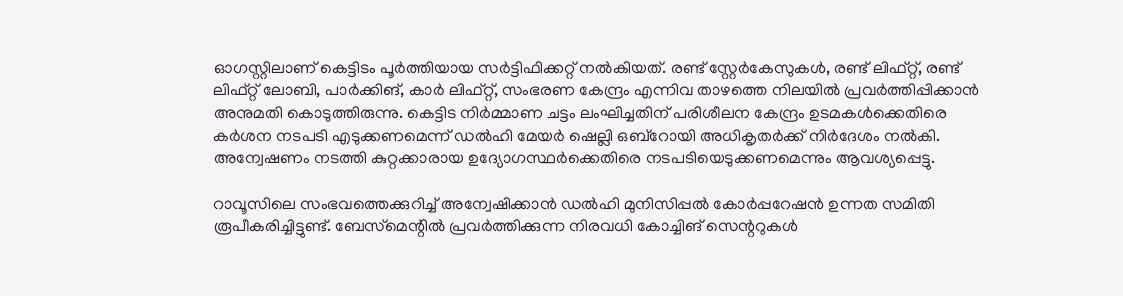ഓഗസ്റ്റിലാണ് കെട്ടിടം പൂര്‍ത്തിയായ സര്‍ട്ടിഫിക്കറ്റ് നല്‍കിയത്. രണ്ട് സ്റ്റേര്‍കേസുകള്‍, രണ്ട് ലിഫ്റ്റ്, രണ്ട് ലിഫ്റ്റ് ലോബി, പാര്‍ക്കിങ്, കാര്‍ ലിഫ്റ്റ്, സംഭരണ കേന്ദ്രം എന്നിവ താഴത്തെ നിലയില്‍ പ്രവര്‍ത്തിപ്പിക്കാന്‍ അനുമതി കൊടുത്തിരുന്നു. കെട്ടിട നിര്‍മ്മാണ ചട്ടം ലംഘിച്ചതിന് പരിശീലന കേന്ദ്രം ഉടമകള്‍ക്കെതിരെ കര്‍ശന നടപടി എടുക്കണമെന്ന് ഡല്‍ഹി മേയര്‍ ഷെല്ലി ഒബ്റോയി അധികൃതര്‍ക്ക് നിര്‍ദേശം നല്‍കി. അന്വേഷണം നടത്തി കുറ്റക്കാരായ ഉദ്യോഗസ്ഥര്‍ക്കെതിരെ നടപടിയെടുക്കണമെന്നും ആവശ്യപ്പെട്ടു.

റാവൂസിലെ സംഭവത്തെക്കുറിച്ച് അന്വേഷിക്കാൻ ഡൽഹി മുനിസിപ്പൽ കോർപ്പറേഷൻ ഉന്നത സമിതി രൂപീകരിച്ചിട്ടുണ്ട്. ബേസ്‌മെന്റിൽ പ്രവർത്തിക്കുന്ന നിരവധി കോച്ചിങ് സെന്ററുകൾ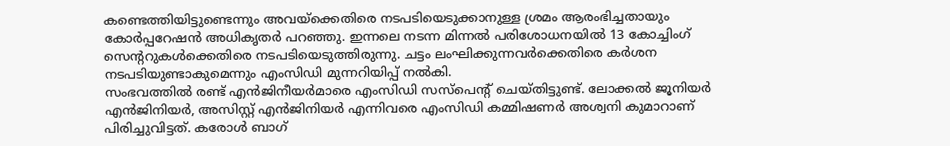കണ്ടെത്തിയിട്ടുണ്ടെന്നും അവയ്‌ക്കെതിരെ നടപടിയെടുക്കാനുള്ള ശ്രമം ആരംഭിച്ചതായും കോർപ്പറേഷൻ അധികൃതർ പറഞ്ഞു. ഇന്നലെ നടന്ന മിന്നൽ പരിശോധനയിൽ 13 കോച്ചിംഗ് സെന്ററുകൾക്കെതിരെ നടപടിയെടുത്തിരുന്നു. ചട്ടം ലംഘിക്കുന്നവർക്കെതിരെ കർശന നടപടിയുണ്ടാകുമെന്നും എംസിഡി മുന്നറിയിപ്പ് നൽകി.
സംഭവത്തില്‍ രണ്ട് എൻജിനീയര്‍മാരെ എംസിഡി സസ്പെന്റ് ചെയ്തിട്ടുണ്ട്. ലോക്കല്‍ ജൂനിയര്‍ എൻജിനിയര്‍, അസിസ്റ്റ് എൻജിനിയര്‍ എന്നിവരെ എംസിഡി കമ്മിഷണര്‍ അശ്വനി കുമാറാണ് പിരിച്ചുവിട്ടത്. കരോള്‍ ബാഗ്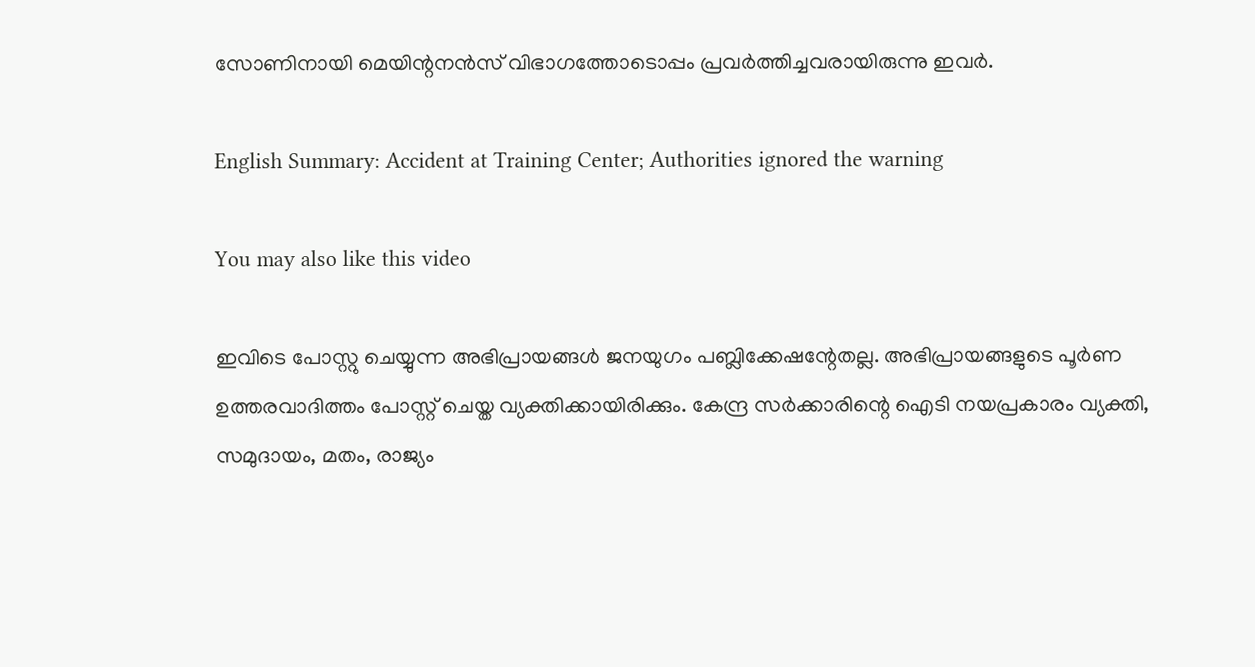സോണിനായി മെയിന്റനൻസ് വിഭാഗത്തോടൊപ്പം പ്രവര്‍ത്തിച്ചവരായിരുന്നു ഇവര്‍.

English Summary: Accident at Training Center; Authorities ignored the warning

You may also like this video

ഇവിടെ പോസ്റ്റു ചെയ്യുന്ന അഭിപ്രായങ്ങള്‍ ജനയുഗം പബ്ലിക്കേഷന്റേതല്ല. അഭിപ്രായങ്ങളുടെ പൂര്‍ണ ഉത്തരവാദിത്തം പോസ്റ്റ് ചെയ്ത വ്യക്തിക്കായിരിക്കും. കേന്ദ്ര സര്‍ക്കാരിന്റെ ഐടി നയപ്രകാരം വ്യക്തി, സമുദായം, മതം, രാജ്യം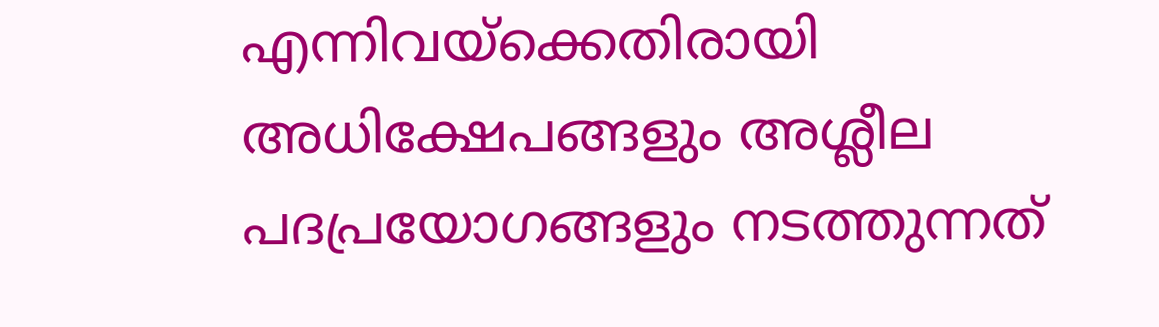എന്നിവയ്‌ക്കെതിരായി അധിക്ഷേപങ്ങളും അശ്ലീല പദപ്രയോഗങ്ങളും നടത്തുന്നത്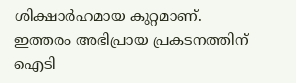ശിക്ഷാര്‍ഹമായ കുറ്റമാണ്. ഇത്തരം അഭിപ്രായ പ്രകടനത്തിന് ഐടി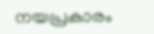നയപ്രകാരം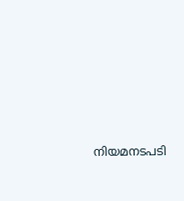നിയമനടപടി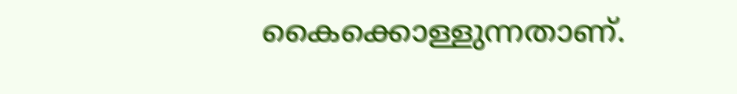കൈക്കൊള്ളുന്നതാണ്.